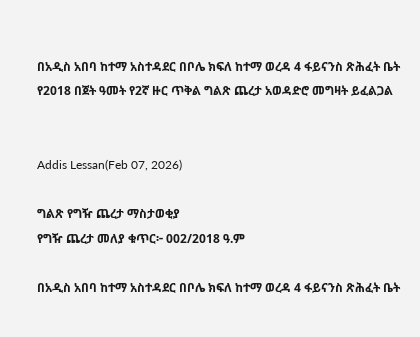በአዲስ አበባ ከተማ አስተዳደር በቦሌ ክፍለ ከተማ ወረዳ 4 ፋይናንስ ጽሕፈት ቤት የ2018 በጀት ዓመት የ2ኛ ዙር ጥቅል ግልጽ ጨረታ አወዳድሮ መግዛት ይፈልጋል


Addis Lessan(Feb 07, 2026)

ግልጽ የግዥ ጨረታ ማስታወቂያ
የግዥ ጨረታ መለያ ቁጥር፦ 002/2018 ዓ.ም

በአዲስ አበባ ከተማ አስተዳደር በቦሌ ክፍለ ከተማ ወረዳ 4 ፋይናንስ ጽሕፈት ቤት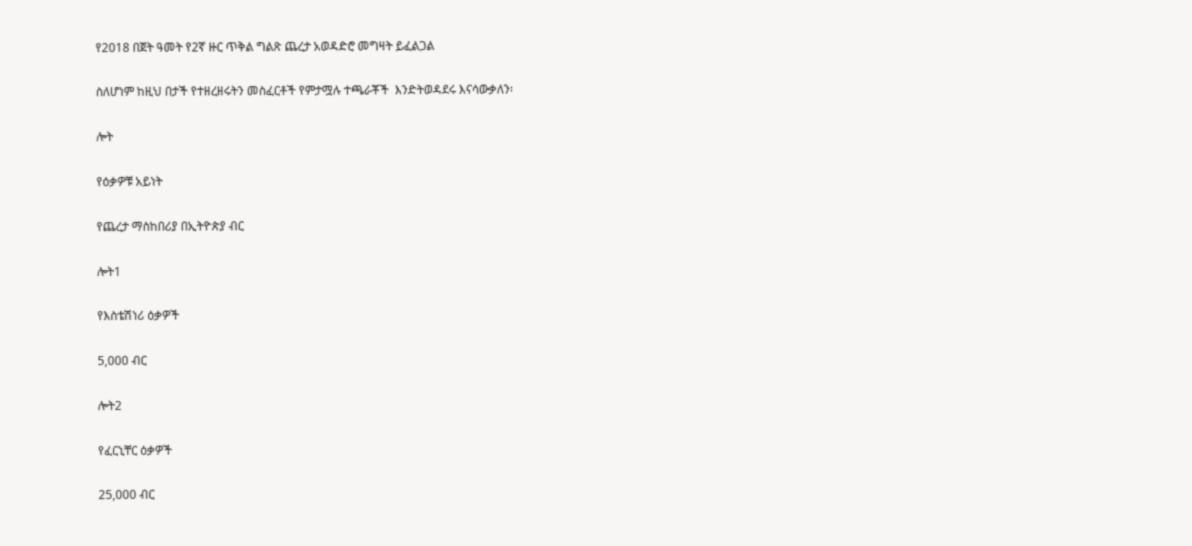የ2018 በጀት ዓመት የ2ኛ ዙር ጥቅል ግልጽ ጨረታ አወዳድሮ መግዛት ይፈልጋል

ስለሆነም ከዚህ በታች የተዘረዘሩትን መስፈርቶች የምታሟሉ ተጫራቾች  እንድትወዳደሩ እናሳውቃለን፡

ሎት

የዕቃዎቹ አይነት

የጨረታ ማስከበሪያ በኢትዮጵያ ብር

ሎት1

የእስቴሽነሪ ዕቃዎች

5,000 ብር

ሎት2

የፈርኒቸር ዕቃዎች

25,000 ብር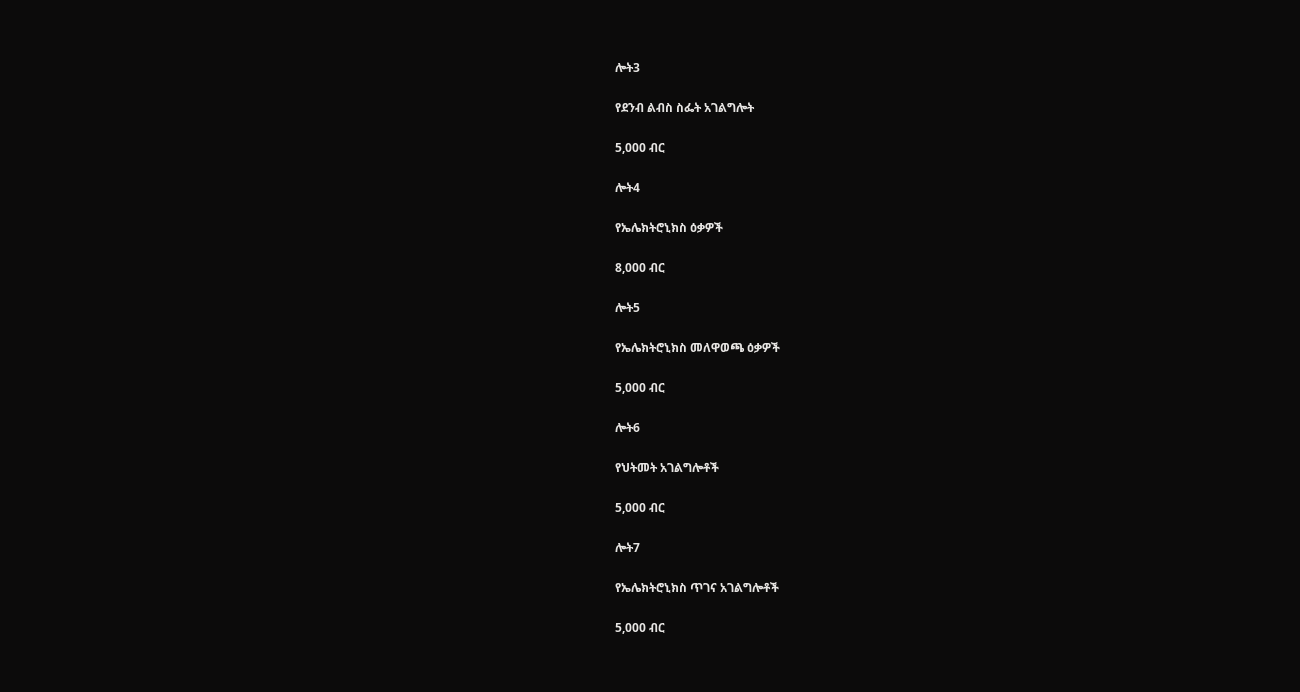ሎት3

የደንብ ልብስ ስፌት አገልግሎት

5,000 ብር

ሎት4

የኤሌክትሮኒክስ ዕቃዎች

8,000 ብር

ሎት5

የኤሌክትሮኒክስ መለዋወጫ ዕቃዎች

5,000 ብር

ሎት6

የህትመት አገልግሎቶች

5,000 ብር

ሎት7

የኤሌክትሮኒክስ ጥገና አገልግሎቶች

5,000 ብር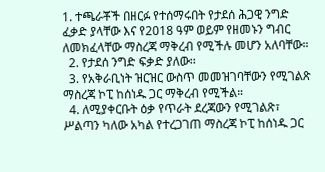1. ተጫራቾች በዘርፉ የተሰማሩበት የታደሰ ሕጋዊ ንግድ ፈቃድ ያላቸው እና የ2018 ዓም ወይም የዘመኑን ግብር ለመክፈላቸው ማስረጃ ማቅረብ የሚችሉ መሆን አለባቸው።
  2. የታደሰ ንግድ ፍቃድ ያለው፡፡
  3. የአቅራቢነት ዝርዝር ውስጥ መመዝገባቸውን የሚገልጽ ማስረጃ ኮፒ ከሰነዱ ጋር ማቅረብ የሚችል።
  4. ለሚያቀርቡት ዕቃ የጥራት ደረጃውን የሚገልጽ፣ ሥልጣን ካለው አካል የተረጋገጠ ማስረጃ ኮፒ ከሰነዱ ጋር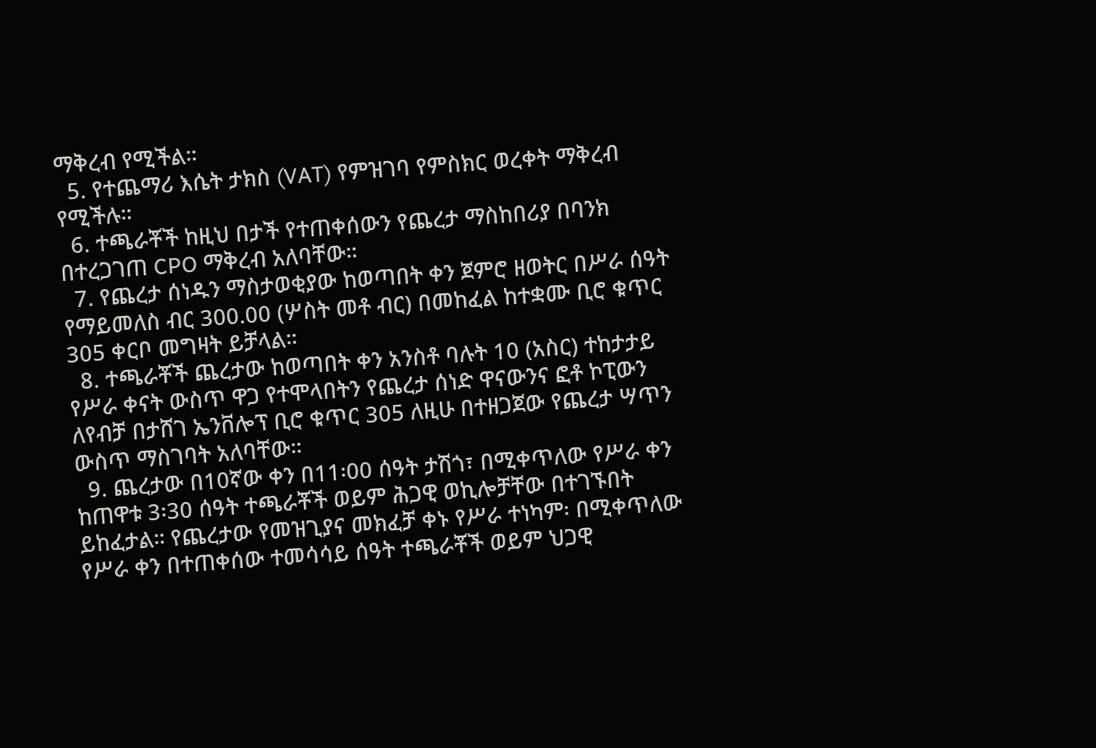ማቅረብ የሚችል።
  5. የተጨማሪ እሴት ታክስ (VAT) የምዝገባ የምስክር ወረቀት ማቅረብ የሚችሉ።
  6. ተጫራቾች ከዚህ በታች የተጠቀሰውን የጨረታ ማስከበሪያ በባንክ በተረጋገጠ CPO ማቅረብ አለባቸው።
  7. የጨረታ ሰነዱን ማስታወቂያው ከወጣበት ቀን ጀምሮ ዘወትር በሥራ ሰዓት የማይመለስ ብር 300.00 (ሦስት መቶ ብር) በመከፈል ከተቋሙ ቢሮ ቁጥር 305 ቀርቦ መግዛት ይቻላል።
  8. ተጫራቾች ጨረታው ከወጣበት ቀን አንስቶ ባሉት 10 (አስር) ተከታታይ የሥራ ቀናት ውስጥ ዋጋ የተሞላበትን የጨረታ ሰነድ ዋናውንና ፎቶ ኮፒውን ለየብቻ በታሸገ ኤንቨሎፕ ቢሮ ቁጥር 305 ለዚሁ በተዘጋጀው የጨረታ ሣጥን ውስጥ ማስገባት አለባቸው።
  9. ጨረታው በ10ኛው ቀን በ11፡00 ሰዓት ታሽጎ፣ በሚቀጥለው የሥራ ቀን ከጠዋቱ 3፡30 ሰዓት ተጫራቾች ወይም ሕጋዊ ወኪሎቻቸው በተገኙበት ይከፈታል። የጨረታው የመዝጊያና መክፈቻ ቀኑ የሥራ ተነካም፡ በሚቀጥለው የሥራ ቀን በተጠቀሰው ተመሳሳይ ሰዓት ተጫራቾች ወይም ህጋዊ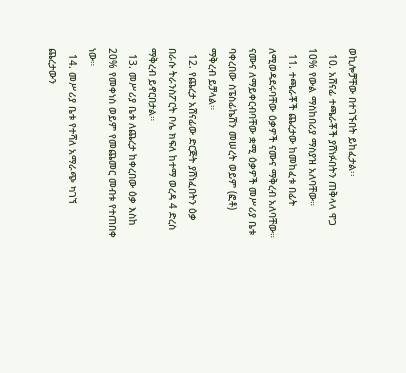ወኪሎቻቸው በተገኙበት ይከፈታል፡፡
  10. አሸናፊ ተጫራቾች ያሸነፉበትን ጠቅላላ ዋጋ 10% የውል ማስከበሪያ ማስያዝ አለባቸው።
  11. ተጫራቾች ጨረታው ከመከፈቱ በፊት ለሚወዳደሩባቸው ዕቃዎች ናሙና ማቅረብ አለባቸው። ናሙና ለማይቀርብባቸው ቋሚ ዕቃዎች መሥሪያ ቤቱ ባቀረበው ስፔስፊኬሽን መሠረት ወይም (ፎቶ) ማቅረብ ይቻላል።
  12. የጨረታ አሸናፊው ድርጅት ያሸነፈበትን ዕቃ በራሱ ትራንስፖርት ቦሌ ክፍለ ከተማ ወረዳ 4 ድረስ ማቅረብ ይኖርበታል።
  13. መሥሪያ ቤቱ ለጨረታ ከቀረበው ዕቃ እስከ 20% የመቀነስ ወይም የመጨመር መብቱ የተጠበቀ ነው።
  14. መሥሪያ ቤቱ የተሻለ አማራጭ ካገኘ ጨረታውን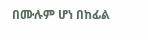በሙሉም ሆነ በከፊል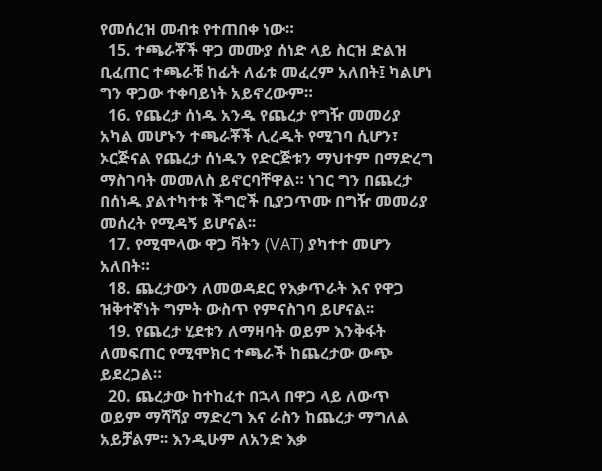የመሰረዝ መብቱ የተጠበቀ ነው።
  15. ተጫራቾች ዋጋ መሙያ ሰነድ ላይ ስርዝ ድልዝ ቢፈጠር ተጫራቹ ከፊት ለፊቱ መፈረም አለበት፤ ካልሆነ ግን ዋጋው ተቀባይነት አይኖረውም።
  16. የጨረታ ሰነዱ አንዱ የጨረታ የግዥ መመሪያ አካል መሆኑን ተጫራቾች ሊረዱት የሚገባ ሲሆን፣ ኦርጅናል የጨረታ ሰነዱን የድርጅቱን ማህተም በማድረግ ማስገባት መመለስ ይኖርባቸዋል። ነገር ግን በጨረታ በሰነዱ ያልተካተቱ ችግሮች ቢያጋጥሙ በግዥ መመሪያ መሰረት የሚዳኝ ይሆናል፡፡
  17. የሚሞላው ዋጋ ቫትን (VAT) ያካተተ መሆን አለበት።
  18. ጨረታውን ለመወዳደር የእቃጥራት እና የዋጋ ዝቅተኛነት ግምት ውስጥ የምናስገባ ይሆናል፡፡
  19. የጨረታ ሂደቱን ለማዛባት ወይም እንቅፋት ለመፍጠር የሚሞክር ተጫራች ከጨረታው ውጭ ይደረጋል።
  20. ጨረታው ከተከፈተ በኋላ በዋጋ ላይ ለውጥ ወይም ማሻሻያ ማድረግ እና ራስን ከጨረታ ማግለል አይቻልም፡፡ እንዲሁም ለአንድ እቃ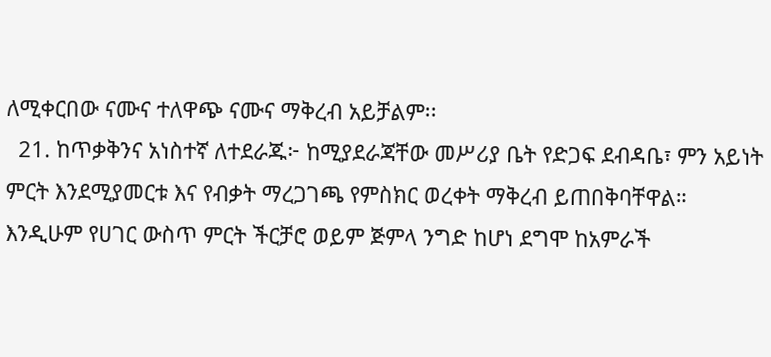ለሚቀርበው ናሙና ተለዋጭ ናሙና ማቅረብ አይቻልም፡፡
  21. ከጥቃቅንና አነስተኛ ለተደራጁ፦ ከሚያደራጃቸው መሥሪያ ቤት የድጋፍ ደብዳቤ፣ ምን አይነት ምርት እንደሚያመርቱ እና የብቃት ማረጋገጫ የምስክር ወረቀት ማቅረብ ይጠበቅባቸዋል። እንዲሁም የሀገር ውስጥ ምርት ችርቻሮ ወይም ጅምላ ንግድ ከሆነ ደግሞ ከአምራች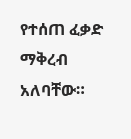የተሰጠ ፈቃድ ማቅረብ አለባቸው።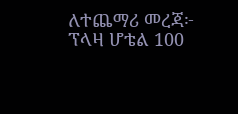ለተጨማሪ መረጃ፦ ፕላዛ ሆቴል 100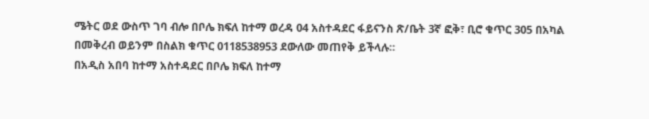ሜትር ወደ ውስጥ ገባ ብሎ በቦሌ ክፍለ ከተማ ወረዳ 04 አስተዳደር ፋይናንስ ጽ/ቤት 3ኛ ፎቅ፣ ቢሮ ቁጥር 305 በአካል በመቅረብ ወይንም በስልክ ቁጥር 0118538953 ደውለው መጠየቅ ይችላሉ።
በአዲስ አበባ ከተማ አስተዳደር በቦሌ ክፍለ ከተማ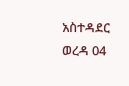አስተዳደር ወረዳ 04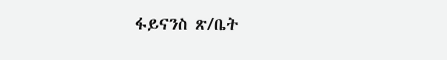ፋይናንስ ጽ/ቤት